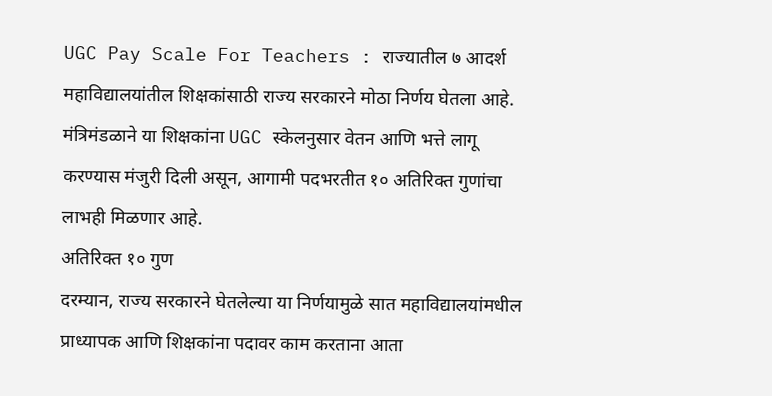UGC Pay Scale For Teachers : राज्यातील ७ आदर्श महाविद्यालयांतील शिक्षकांसाठी राज्य सरकारने मोठा निर्णय घेतला आहे. मंत्रिमंडळाने या शिक्षकांना UGC स्केलनुसार वेतन आणि भत्ते लागू करण्यास मंजुरी दिली असून, आगामी पदभरतीत १० अतिरिक्त गुणांचा लाभही मिळणार आहे.
अतिरिक्त १० गुण
दरम्यान, राज्य सरकारने घेतलेल्या या निर्णयामुळे सात महाविद्यालयांमधील प्राध्यापक आणि शिक्षकांना पदावर काम करताना आता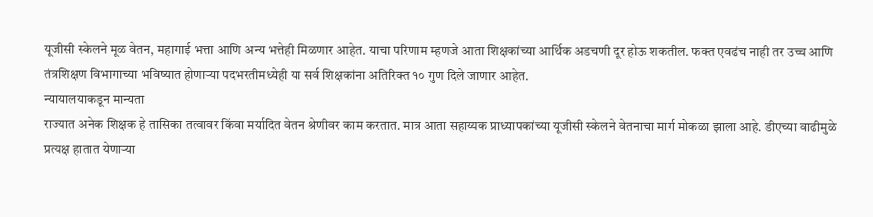यूजीसी स्केलने मूळ वेतन, महागाई भत्ता आणि अन्य भत्तेही मिळणार आहेत. याचा परिणाम म्हणजे आता शिक्षकांच्या आर्थिक अडचणी दूर होऊ शकतील. फक्त एवढंच नाही तर उच्च आणि तंत्रशिक्षण विभागाच्या भविष्यात होणाऱ्या पदभरतीमध्येही या सर्व शिक्षकांना अतिरिक्त १० गुण दिले जाणार आहेत.
न्यायालयाकडून मान्यता
राज्यात अनेक शिक्षक हे तासिका तत्वावर किंवा मर्यादित वेतन श्रेणीवर काम करतात. मात्र आता सहाय्यक प्राध्यापकांच्या यूजीसी स्केलने वेतनाचा मार्ग मोकळा झाला आहे. डीएच्या वाढीमुळे प्रत्यक्ष हातात येणाऱ्या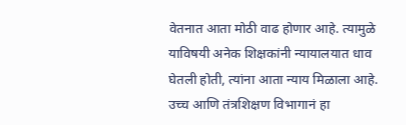वेतनात आता मोठी वाढ होणार आहे. त्यामुळे याविषयी अनेक शिक्षकांनी न्यायालयात धाव घेतली होती, त्यांना आता न्याय मिळाला आहे. उच्च आणि तंत्रशिक्षण विभागानं हा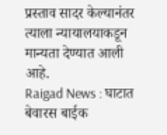प्रस्ताव सादर केल्यानंतर त्याला न्यायालयाकडून मान्यता देण्यात आली आहे.
Raigad News : घाटात बेवारस बाईक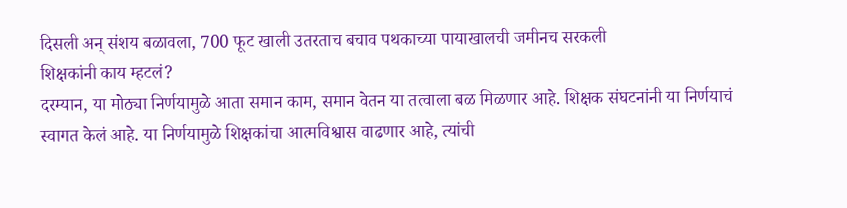दिसली अन् संशय बळावला, 700 फूट खाली उतरताच बचाव पथकाच्या पायाखालची जमीनच सरकली
शिक्षकांनी काय म्हटलं?
दरम्यान, या मोठ्या निर्णयामुळे आता समान काम, समान वेतन या तत्वाला बळ मिळणार आहे. शिक्षक संघटनांनी या निर्णयाचं स्वागत केलं आहे. या निर्णयामुळे शिक्षकांचा आत्मविश्वास वाढणार आहे, त्यांची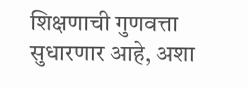शिक्षणाची गुणवत्ता सुधारणार आहे, अशा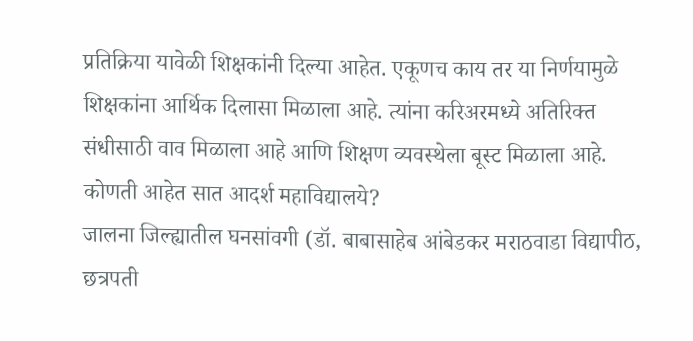प्रतिक्रिया यावेळी शिक्षकांनी दिल्या आहेत. एकूणच काय तर या निर्णयामुळे शिक्षकांना आर्थिक दिलासा मिळाला आहे. त्यांना करिअरमध्ये अतिरिक्त संधीसाठी वाव मिळाला आहे आणि शिक्षण व्यवस्थेला बूस्ट मिळाला आहे.
कोणती आहेत सात आदर्श महाविद्यालये?
जालना जिल्ह्यातील घनसांवगी (डॉ. बाबासाहेब आंबेडकर मराठवाडा विद्यापीठ, छत्रपती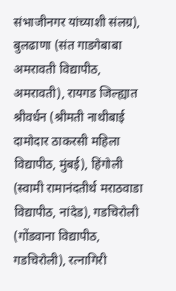संभाजीनगर यांच्याशी संलग्र), बुलढाणा (संत गाडगेबाबा अमरावती विद्यापीठ, अमरावती), रायगड जिल्ह्यात श्रीवर्धन (श्रीमती नाथीबाई दामोदार ठाकरसी महिला विद्यापीठ, मुंबई), हिंगोली (स्वामी रामानंदतीर्थ मराठवाडा विद्यापीठ, नांदेड), गडचिरोली (गोंडवाना विद्यापीठ, गडचिरोली), रत्नागिरी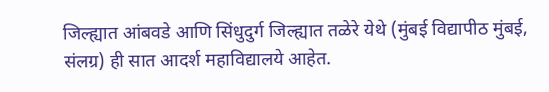जिल्ह्यात आंबवडे आणि सिंधुदुर्ग जिल्ह्यात तळेरे येथे (मुंबई विद्यापीठ मुंबई, संलग्र) ही सात आदर्श महाविद्यालये आहेत.